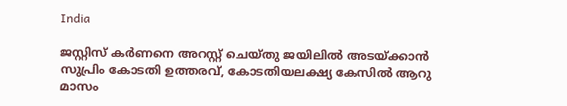India

ജസ്റ്റിസ് കര്‍ണനെ അറസ്റ്റ് ചെയ്തു ജയിലില്‍ അടയ്ക്കാന്‍ സുപ്രിം കോടതി ഉത്തരവ്, കോടതിയലക്ഷ്യ കേസില്‍ ആറു മാസം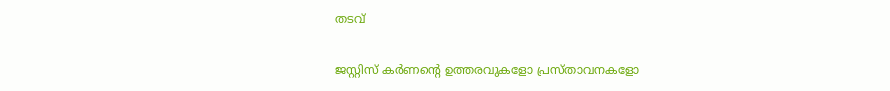തടവ്

ജസ്റ്റിസ് കര്‍ണന്റെ ഉത്തരവുകളോ പ്രസ്താവനകളോ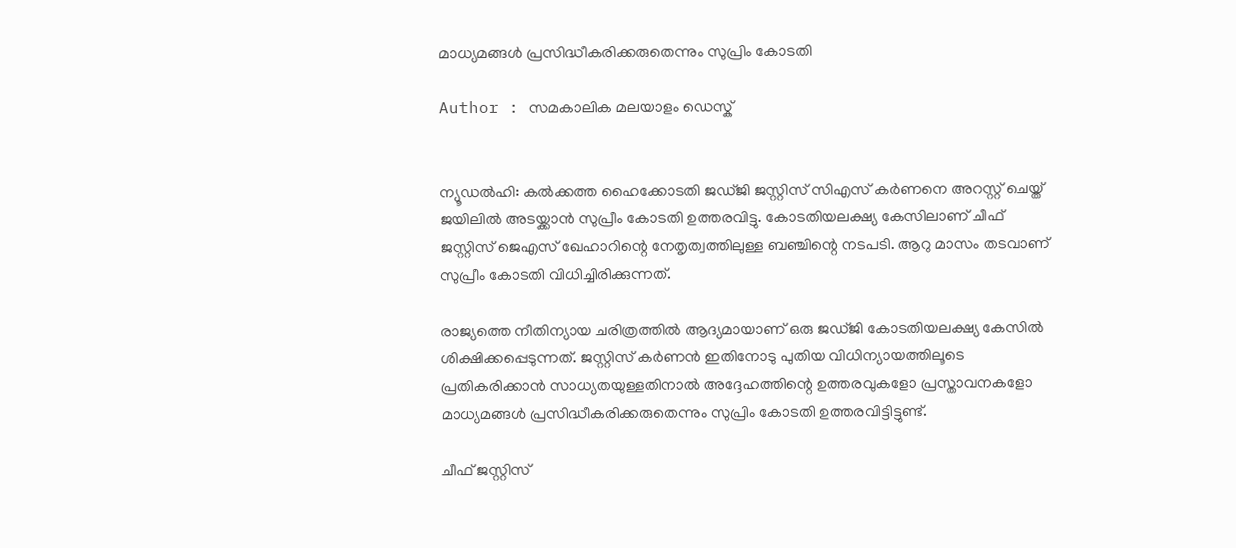മാധ്യമങ്ങള്‍ പ്രസിദ്ധീകരിക്കരുതെന്നും സുപ്രിം കോടതി

Author : സമകാലിക മലയാളം ഡെസ്ക്


ന്യൂഡല്‍ഹി: കല്‍ക്കത്ത ഹൈക്കോടതി ജഡ്ജി ജസ്റ്റിസ് സിഎസ് കര്‍ണനെ അറസ്റ്റ് ചെയ്ത് ജയിലില്‍ അടയ്ക്കാന്‍ സുപ്രീം കോടതി ഉത്തരവിട്ടു. കോടതിയലക്ഷ്യ കേസിലാണ് ചീഫ് ജസ്റ്റിസ് ജെഎസ് ഖേഹാറിന്റെ നേതൃത്വത്തിലുള്ള ബഞ്ചിന്റെ നടപടി. ആറു മാസം തടവാണ് സുപ്രീം കോടതി വിധിച്ചിരിക്കുന്നത്.

രാജ്യത്തെ നീതിന്യായ ചരിത്രത്തില്‍ ആദ്യമായാണ് ഒരു ജഡ്ജി കോടതിയലക്ഷ്യ കേസില്‍ ശിക്ഷിക്കപ്പെടുന്നത്. ജസ്റ്റിസ് കര്‍ണന്‍ ഇതിനോടു പുതിയ വിധിന്യായത്തിലൂടെ പ്രതികരിക്കാന്‍ സാധ്യതയുള്ളതിനാല്‍ അദ്ദേഹത്തിന്റെ ഉത്തരവുകളോ പ്രസ്താവനകളോ മാധ്യമങ്ങള്‍ പ്രസിദ്ധീകരിക്കരുതെന്നും സുപ്രിം കോടതി ഉത്തരവിട്ടിട്ടുണ്ട്.

ചീഫ് ജസ്റ്റിസ്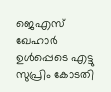ജെഎസ് ഖേഹാര്‍ ഉള്‍പ്പെടെ എട്ടു സുപ്രിം കോടതി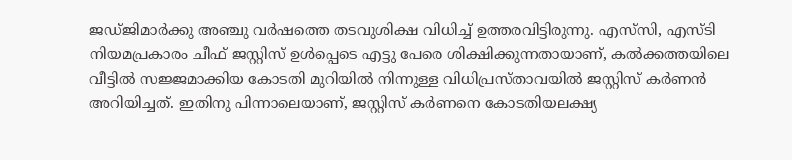ജഡ്ജിമാര്‍ക്കു അഞ്ചു വര്‍ഷത്തെ തടവുശിക്ഷ വിധിച്ച് ഉത്തരവിട്ടിരുന്നു. എസ്‌സി, എസ്ടി നിയമപ്രകാരം ചീഫ് ജസ്റ്റിസ് ഉള്‍പ്പെടെ എട്ടു പേരെ ശിക്ഷിക്കുന്നതായാണ്, കല്‍ക്കത്തയിലെ വീട്ടില്‍ സജ്ജമാക്കിയ കോടതി മുറിയില്‍ നിന്നുള്ള വിധിപ്രസ്താവയില്‍ ജസ്റ്റിസ് കര്‍ണന്‍ അറിയിച്ചത്. ഇതിനു പിന്നാലെയാണ്, ജസ്റ്റിസ് കര്‍ണനെ കോടതിയലക്ഷ്യ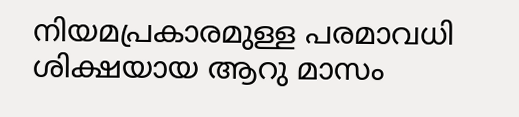നിയമപ്രകാരമുള്ള പരമാവധി ശിക്ഷയായ ആറു മാസം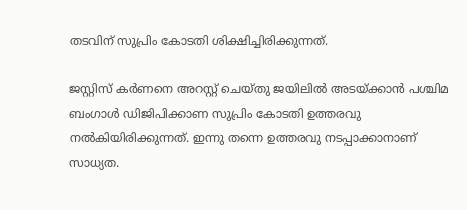തടവിന് സുപ്രിം കോടതി ശിക്ഷിച്ചിരിക്കുന്നത്.

ജസ്റ്റിസ് കര്‍ണനെ അറസ്റ്റ് ചെയ്തു ജയിലില്‍ അടയ്ക്കാന്‍ പശ്ചിമ ബംഗാള്‍ ഡിജിപിക്കാണ സുപ്രിം കോടതി ഉത്തരവു നല്‍കിയിരിക്കുന്നത്. ഇന്നു തന്നെ ഉത്തരവു നടപ്പാക്കാനാണ് സാധ്യത.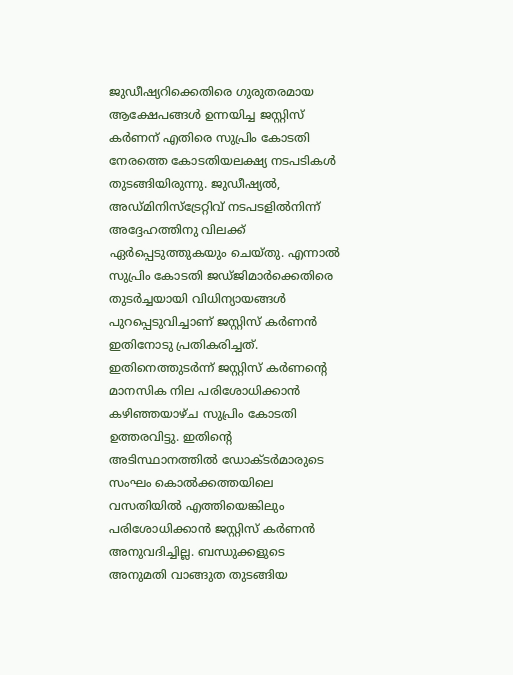ജുഡീഷ്യറിക്കെതിരെ ഗുരുതരമായ ആക്ഷേപങ്ങള്‍ ഉന്നയിച്ച ജസ്റ്റിസ് കര്‍ണന് എതിരെ സുപ്രിം കോടതി നേരത്തെ കോടതിയലക്ഷ്യ നടപടികള്‍ തുടങ്ങിയിരുന്നു. ജുഡീഷ്യല്‍, അഡ്മിനിസ്‌ട്രേറ്റിവ് നടപടളില്‍നിന്ന് അദ്ദേഹത്തിനു വിലക്ക് ഏര്‍പ്പെടുത്തുകയും ചെയ്തു. എന്നാല്‍ സുപ്രിം കോടതി ജഡ്ജിമാര്‍ക്കെതിരെ തുടര്‍ച്ചയായി വിധിന്യായങ്ങള്‍ പുറപ്പെടുവിച്ചാണ് ജസ്റ്റിസ് കര്‍ണന്‍ ഇതിനോടു പ്രതികരിച്ചത്. ഇതിനെത്തുടര്‍ന്ന് ജസ്റ്റിസ് കര്‍ണന്റെ മാനസിക നില പരിശോധിക്കാന്‍ കഴിഞ്ഞയാഴ്ച സുപ്രിം കോടതി ഉത്തരവിട്ടു. ഇതിന്റെ അടിസ്ഥാനത്തില്‍ ഡോക്ടര്‍മാരുടെ സംഘം കൊല്‍ക്കത്തയിലെ വസതിയില്‍ എത്തിയെങ്കിലും പരിശോധിക്കാന്‍ ജസ്റ്റിസ് കര്‍ണന്‍ അനുവദിച്ചില്ല. ബന്ധുക്കളുടെ അനുമതി വാങ്ങുത തുടങ്ങിയ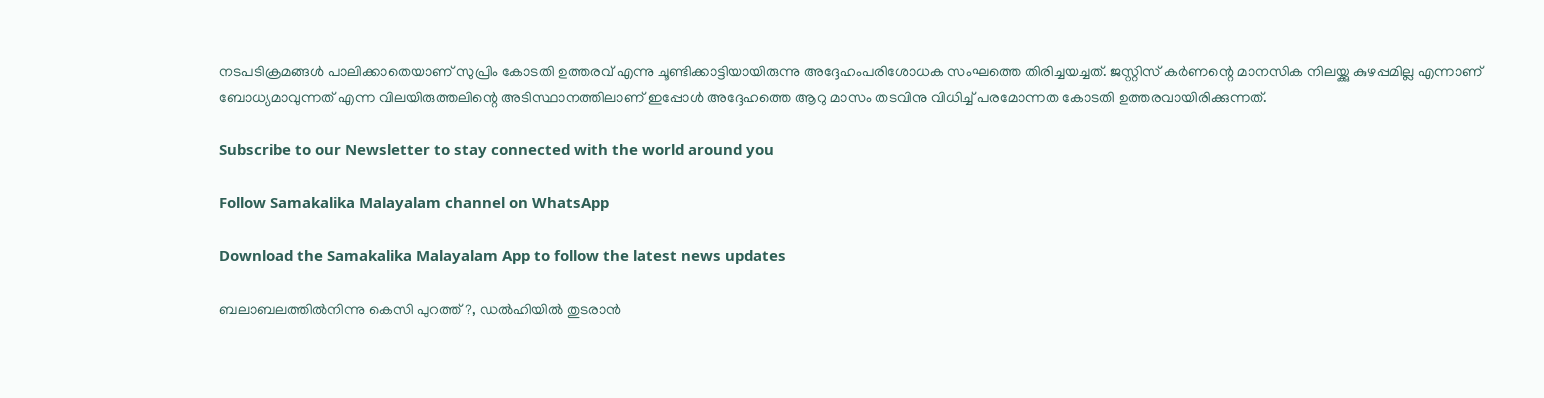നടപടിക്രമങ്ങള്‍ പാലിക്കാതെയാണ് സുപ്രിം കോടതി ഉത്തരവ് എന്നു ചൂണ്ടിക്കാട്ടിയായിരുന്നു അദ്ദേഹംപരിശോധക സംഘത്തെ തിരിച്ചയച്ചത്. ജസ്റ്റിസ് കര്‍ണന്റെ മാനസിക നിലയ്ക്കു കുഴപ്പമില്ല എന്നാണ് ബോധ്യമാവുന്നത് എന്ന വിലയിരുത്തലിന്റെ അടിസ്ഥാനത്തിലാണ് ഇപ്പോള്‍ അദ്ദേഹത്തെ ആറു മാസം തടവിനു വിധിച്ച് പരമോന്നത കോടതി ഉത്തരവായിരിക്കുന്നത്.

Subscribe to our Newsletter to stay connected with the world around you

Follow Samakalika Malayalam channel on WhatsApp

Download the Samakalika Malayalam App to follow the latest news updates

ബലാബലത്തില്‍നിന്നു കെസി പുറത്ത്?, ഡല്‍ഹിയില്‍ തുടരാന്‍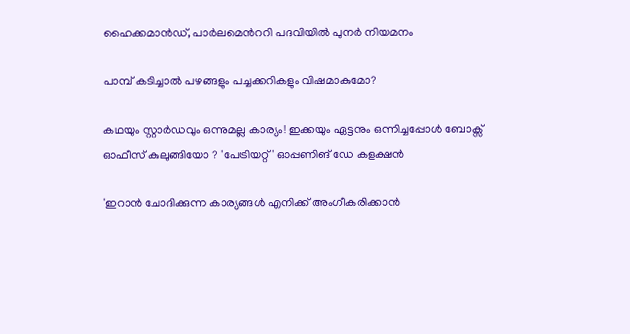ഹൈക്കമാന്‍ഡ്, പാര്‍ലമെന്‍ററി പദവിയില്‍ പുനര്‍ നിയമനം

പാമ്പ് കടിച്ചാല്‍ പഴങ്ങളും പച്ചക്കറികളും വിഷമാകുമോ?

കഥയും സ്റ്റാർഡവും ഒന്നുമല്ല കാര്യം! ഇക്കയും ഏട്ടനും ഒന്നിച്ചപ്പോൾ ബോക്സ് ഓഫീസ് കുലുങ്ങിയോ ? 'പേട്രിയറ്റ്' ഓപ്പണിങ് ഡേ കളക്ഷൻ

'ഇറാന്‍ ചോദിക്കുന്ന കാര്യങ്ങള്‍ എനിക്ക് അംഗീകരിക്കാന്‍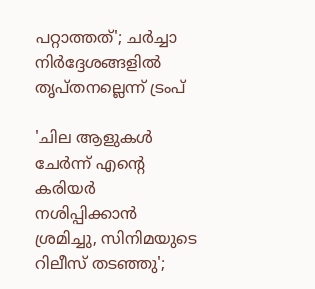പറ്റാത്തത്'; ചര്‍ച്ചാ നിര്‍ദ്ദേശങ്ങളില്‍ തൃപ്തനല്ലെന്ന് ട്രംപ്

'ചില ആളുകൾ ചേർന്ന് എന്റെ കരിയർ നശിപ്പിക്കാൻ ശ്രമിച്ചു, സിനിമയുടെ റിലീസ് തടഞ്ഞു';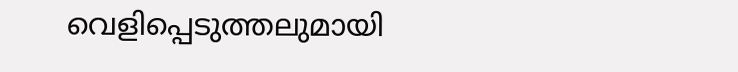വെളിപ്പെടുത്തലുമായി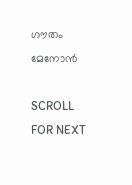ഗൗതം മേനോൻ

SCROLL FOR NEXT